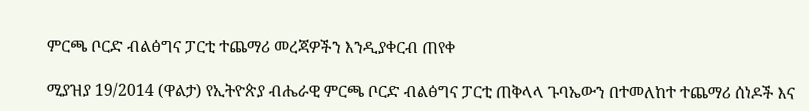ምርጫ ቦርድ ብልፅግና ፓርቲ ተጨማሪ መረጃዎችን እንዲያቀርብ ጠየቀ

ሚያዝያ 19/2014 (ዋልታ) የኢትዮጵያ ብሔራዊ ምርጫ ቦርድ ብልፅግና ፓርቲ ጠቅላላ ጉባኤውን በተመለከተ ተጨማሪ ሰነዶች እና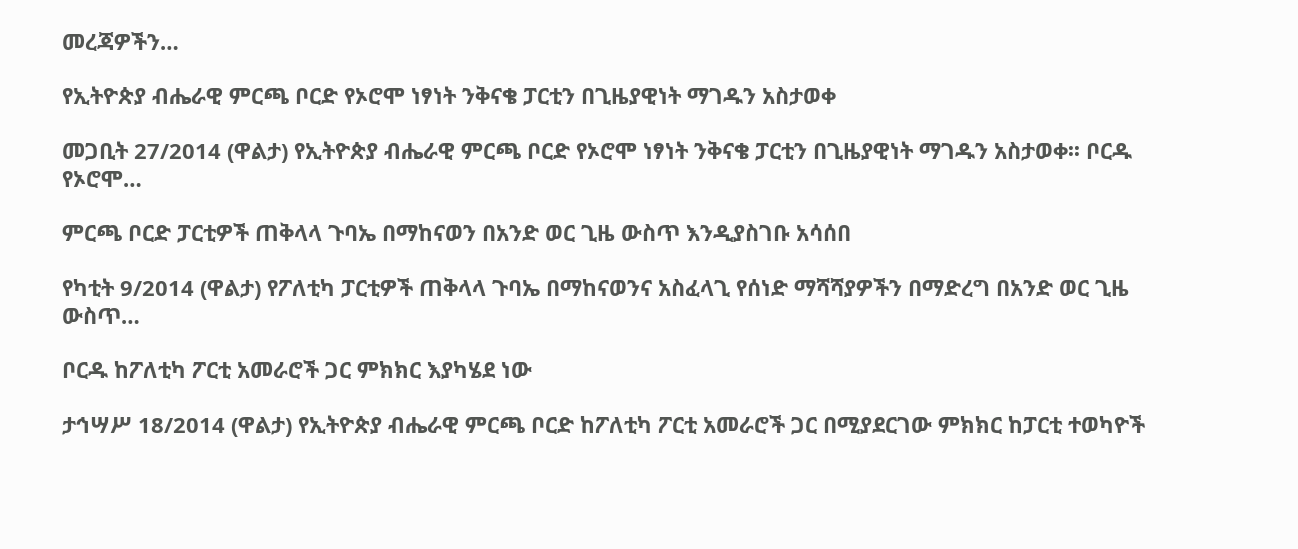መረጃዎችን…

የኢትዮጵያ ብሔራዊ ምርጫ ቦርድ የኦሮሞ ነፃነት ንቅናቄ ፓርቲን በጊዜያዊነት ማገዱን አስታወቀ

መጋቢት 27/2014 (ዋልታ) የኢትዮጵያ ብሔራዊ ምርጫ ቦርድ የኦሮሞ ነፃነት ንቅናቄ ፓርቲን በጊዜያዊነት ማገዱን አስታወቀ፡፡ ቦርዱ የኦሮሞ…

ምርጫ ቦርድ ፓርቲዎች ጠቅላላ ጉባኤ በማከናወን በአንድ ወር ጊዜ ውስጥ እንዲያስገቡ አሳሰበ

የካቲት 9/2014 (ዋልታ) የፖለቲካ ፓርቲዎች ጠቅላላ ጉባኤ በማከናወንና አስፈላጊ የሰነድ ማሻሻያዎችን በማድረግ በአንድ ወር ጊዜ ውስጥ…

ቦርዱ ከፖለቲካ ፖርቲ አመራሮች ጋር ምክክር እያካሄደ ነው

ታኅሣሥ 18/2014 (ዋልታ) የኢትዮጵያ ብሔራዊ ምርጫ ቦርድ ከፖለቲካ ፖርቲ አመራሮች ጋር በሚያደርገው ምክክር ከፓርቲ ተወካዮች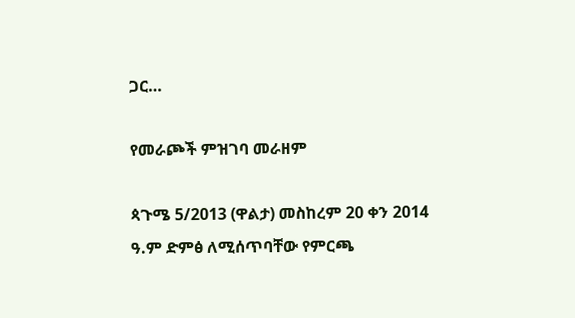ጋር…

የመራጮች ምዝገባ መራዘም

ጳጉሜ 5/2013 (ዋልታ) መስከረም 20 ቀን 2014 ዓ.ም ድምፅ ለሚሰጥባቸው የምርጫ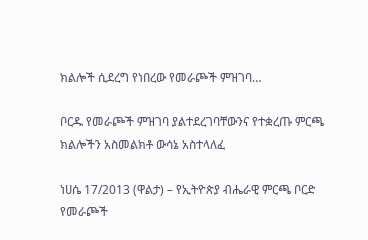ክልሎች ሲደረግ የነበረው የመራጮች ምዝገባ…

ቦርዱ የመራጮች ምዝገባ ያልተደረገባቸውንና የተቋረጡ ምርጫ ክልሎችን አስመልክቶ ውሳኔ አስተላለፈ

ነሀሴ 17/2013 (ዋልታ) – የኢትዮጵያ ብሔራዊ ምርጫ ቦርድ የመራጮች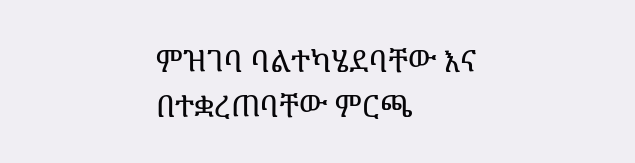ምዝገባ ባልተካሄደባቸው እና በተቋረጠባቸው ምርጫ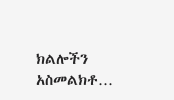ክልሎችን አስመልክቶ…